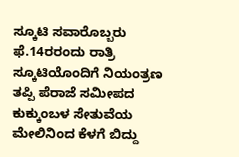ಸ್ಕೂಟಿ ಸವಾರೊಬ್ಬರು ಫೆ.14ರರಂದು ರಾತ್ರಿ ಸ್ಕೂಟಿಯೊಂದಿಗೆ ನಿಯಂತ್ರಣ ತಪ್ಪಿ ಪೆರಾಜೆ ಸಮೀಪದ ಕುಕ್ಕುಂಬಳ ಸೇತುವೆಯ ಮೇಲಿನಿಂದ ಕೆಳಗೆ ಬಿದ್ದು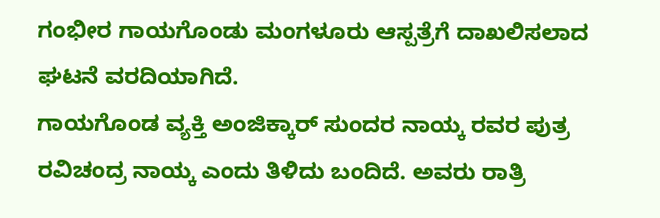ಗಂಭೀರ ಗಾಯಗೊಂಡು ಮಂಗಳೂರು ಆಸ್ಪತ್ರೆಗೆ ದಾಖಲಿಸಲಾದ ಘಟನೆ ವರದಿಯಾಗಿದೆ.
ಗಾಯಗೊಂಡ ವ್ಯಕ್ತಿ ಅಂಜಿಕ್ಕಾರ್ ಸುಂದರ ನಾಯ್ಕ ರವರ ಪುತ್ರ ರವಿಚಂದ್ರ ನಾಯ್ಕ ಎಂದು ತಿಳಿದು ಬಂದಿದೆ. ಅವರು ರಾತ್ರಿ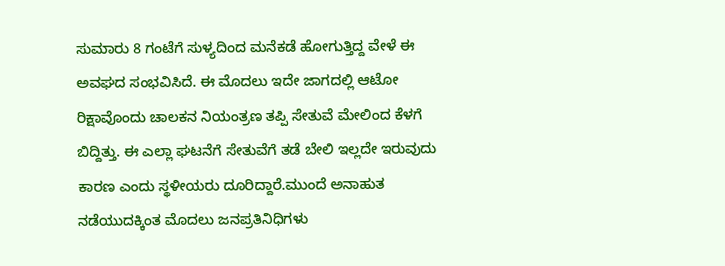ಸುಮಾರು 8 ಗಂಟೆಗೆ ಸುಳ್ಯದಿಂದ ಮನೆಕಡೆ ಹೋಗುತ್ತಿದ್ದ ವೇಳೆ ಈ ಅವಘದ ಸಂಭವಿಸಿದೆ. ಈ ಮೊದಲು ಇದೇ ಜಾಗದಲ್ಲಿ ಆಟೋ ರಿಕ್ಷಾವೊಂದು ಚಾಲಕನ ನಿಯಂತ್ರಣ ತಪ್ಪಿ ಸೇತುವೆ ಮೇಲಿಂದ ಕೆಳಗೆ ಬಿದ್ದಿತ್ತು. ಈ ಎಲ್ಲಾ ಘಟನೆಗೆ ಸೇತುವೆಗೆ ತಡೆ ಬೇಲಿ ಇಲ್ಲದೇ ಇರುವುದು ಕಾರಣ ಎಂದು ಸ್ಥಳೀಯರು ದೂರಿದ್ದಾರೆ.ಮುಂದೆ ಅನಾಹುತ ನಡೆಯುದಕ್ಕಿಂತ ಮೊದಲು ಜನಪ್ರತಿನಿಧಿಗಳು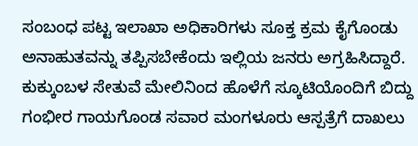ಸಂಬಂಧ ಪಟ್ಟ ಇಲಾಖಾ ಅಧಿಕಾರಿಗಳು ಸೂಕ್ತ ಕ್ರಮ ಕೈಗೊಂಡು ಅನಾಹುತವನ್ನು ತಪ್ಪಿಸಬೇಕೆಂದು ಇಲ್ಲಿಯ ಜನರು ಅಗ್ರಹಿಸಿದ್ದಾರೆ.
ಕುಕ್ಕುಂಬಳ ಸೇತುವೆ ಮೇಲಿನಿಂದ ಹೊಳೆಗೆ ಸ್ಕೂಟಿಯೊಂದಿಗೆ ಬಿದ್ದು ಗಂಭೀರ ಗಾಯಗೊಂಡ ಸವಾರ ಮಂಗಳೂರು ಆಸ್ಪತ್ರೆಗೆ ದಾಖಲು